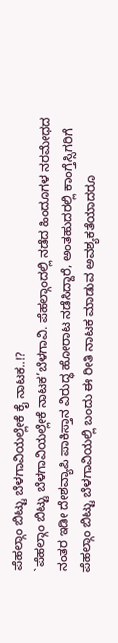ಪೆಹಲ್ಗಾಂ ಬಿಟ್ಟು ಬೆಳಗಾವಿಯಲ್ಲೇಕೆ ಕೈ ನಾಟಕ..!?
`ಪೆಹಲ್ಗಾಂ ಬಿಟ್ಟು ಬೆಳಗಾವಿಯಲ್ಲೇಕೆ ನಾಟಕ’ಬೆಳಗಾವಿ. ಪೆಹಲ್ಗಾಂದಲ್ಲಿ ನಡೆದ ಹಿಂದೂಗಳ ನರಮೇಧದ ನಂತರ ಇಡೀ ದೇಶವ್ಯಾಪಿ ಪಾಕಿಸ್ತಾನ ವಿರುದ್ಧ ಹೋರಾಟ ನಡೆಸಿದ್ದಾರೆ, ಅಂತಹುದರಲ್ಲಿ ಕಾಂಗ್ತೆಸ್ಸಿಗರಿಗೆ ಪೆಹಲ್ಗಾಂ ಬಿಟ್ಟು ಬೆಳಗಾವಿಯಲ್ಲಿ ಬಂದು ಈ ರೀತಿ ನಾಟಕ ಮಾಡುವ ಅವಶ್ಯಕತೆಯಾದರೂ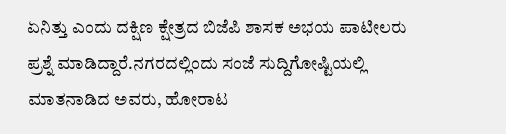ಏನಿತ್ತು ಎಂದು ದಕ್ಷಿಣ ಕ್ಷೇತ್ರದ ಬಿಜೆಪಿ ಶಾಸಕ ಅಭಯ ಪಾಟೀಲರು ಪ್ರಶ್ನೆ ಮಾಡಿದ್ದಾರೆ.ನಗರದಲ್ಲಿಂದು ಸಂಜೆ ಸುದ್ದಿಗೋಷ್ಟಿಯಲ್ಲಿ ಮಾತನಾಡಿದ ಅವರು, ಹೋರಾಟ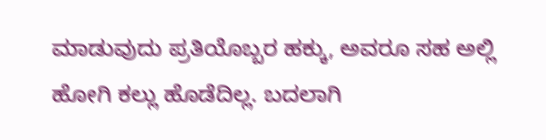ಮಾಡುವುದು ಪ್ರತಿಯೊಬ್ಬರ ಹಕ್ಕು, ಅವರೂ ಸಹ ಅಲ್ಲಿ ಹೋಗಿ ಕಲ್ಲು ಹೊಡೆದಿಲ್ಲ. ಬದಲಾಗಿ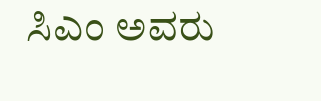ಸಿಎಂ ಅವರು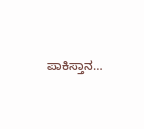ಪಾಕಿಸ್ತಾನ…